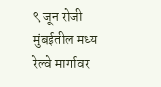९ जून रोजी मुंबईतील मध्य रेल्वे मार्गावर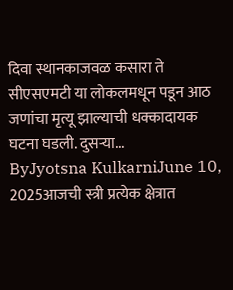दिवा स्थानकाजवळ कसारा ते सीएसएमटी या लोकलमधून पडून आठ जणांचा मृत्यू झाल्याची धक्कादायक घटना घडली. दुसऱ्या...
ByJyotsna KulkarniJune 10, 2025आजची स्त्री प्रत्येक क्षेत्रात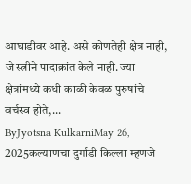आघाडीवर आहे. असे कोणतेही क्षेत्र नाही, जे स्त्रीने पादाक्रांत केले नाही. ज्या क्षेत्रांमध्ये कधी काळी केवळ पुरुषांचे वर्चस्व होते,...
ByJyotsna KulkarniMay 26, 2025कल्याणचा दुर्गाडी किल्ला म्हणजे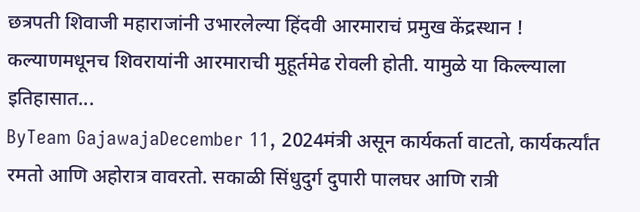छत्रपती शिवाजी महाराजांनी उभारलेल्या हिंदवी आरमाराचं प्रमुख केंद्रस्थान ! कल्याणमधूनच शिवरायांनी आरमाराची मुहूर्तमेढ रोवली होती. यामुळे या किल्ल्याला इतिहासात...
ByTeam GajawajaDecember 11, 2024मंत्री असून कार्यकर्ता वाटतो, कार्यकर्त्यांत रमतो आणि अहोरात्र वावरतो. सकाळी सिंधुदुर्ग दुपारी पालघर आणि रात्री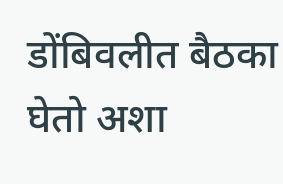डोंबिवलीत बैठका घेतो अशा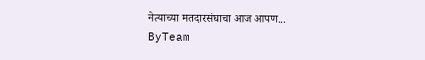नेत्याच्या मतदारसंघाचा आज आपण...
ByTeam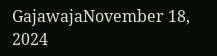GajawajaNovember 18, 2024